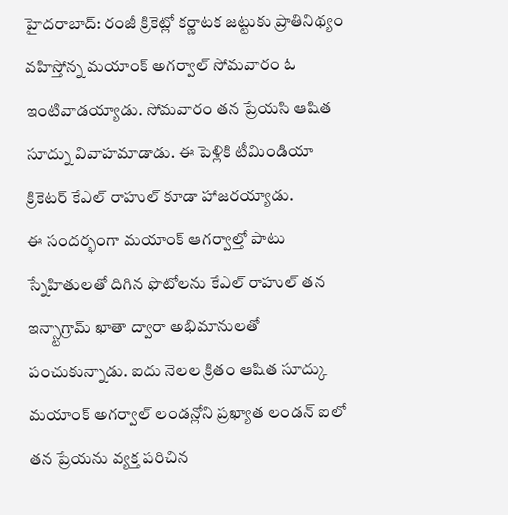హైదరాబాద్: రంజీ క్రికెట్లో కర్ణాటక జట్టుకు ప్రాతినిథ్యం వహిస్తోన్న మయాంక్ అగర్వాల్ సోమవారం ఓ ఇంటివాడయ్యాడు. సోమవారం తన ప్రేయసి ఆషిత సూద్ను వివాహమాడాడు. ఈ పెళ్లికి టీమిండియా క్రికెటర్ కేఎల్ రాహుల్ కూడా హాజరయ్యాడు.
ఈ సందర్భంగా మయాంక్ ఆగర్వాల్తో పాటు స్నేహితులతో దిగిన ఫొటోలను కేఎల్ రాహుల్ తన ఇన్స్టాగ్రామ్ ఖాతా ద్వారా అభిమానులతో పంచుకున్నాడు. ఐదు నెలల క్రితం ఆషిత సూద్కు మయాంక్ అగర్వాల్ లండన్లోని ప్రఖ్యాత లండన్ ఐలో తన ప్రేయను వ్యక్త పరిచిన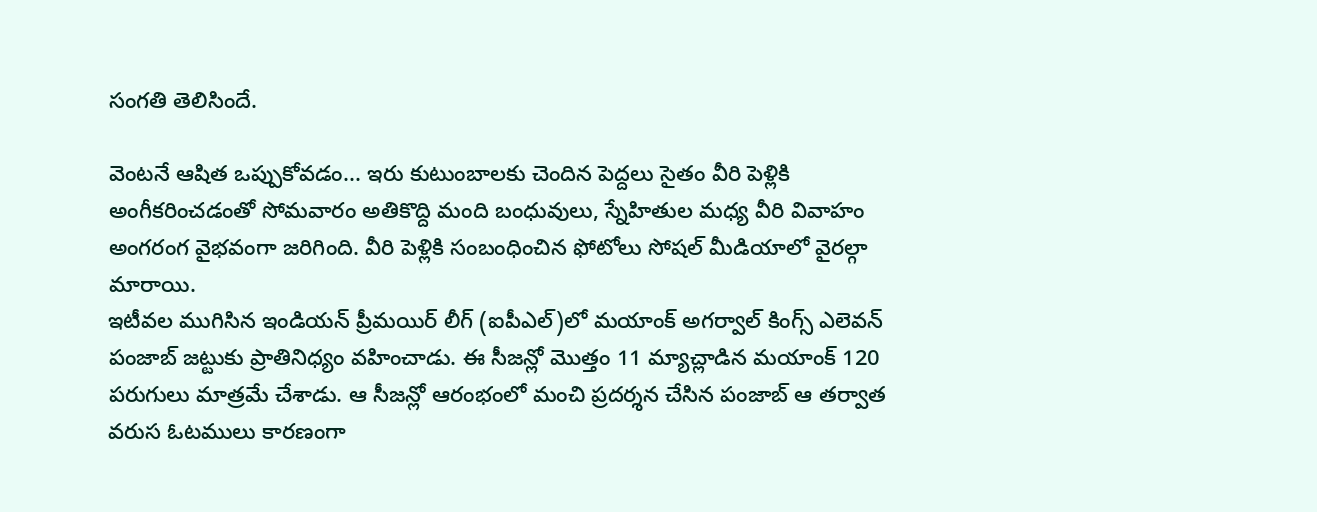సంగతి తెలిసిందే.

వెంటనే ఆషిత ఒప్పుకోవడం... ఇరు కుటుంబాలకు చెందిన పెద్దలు సైతం వీరి పెళ్లికి అంగీకరించడంతో సోమవారం అతికొద్ది మంది బంధువులు, స్నేహితుల మధ్య వీరి వివాహం అంగరంగ వైభవంగా జరిగింది. వీరి పెళ్లికి సంబంధించిన ఫోటోలు సోషల్ మీడియాలో వైరల్గా మారాయి.
ఇటీవల ముగిసిన ఇండియన్ ప్రీమయిర్ లీగ్ (ఐపీఎల్)లో మయాంక్ అగర్వాల్ కింగ్స్ ఎలెవన్ పంజాబ్ జట్టుకు ప్రాతినిధ్యం వహించాడు. ఈ సీజన్లో మొత్తం 11 మ్యాచ్లాడిన మయాంక్ 120 పరుగులు మాత్రమే చేశాడు. ఆ సీజన్లో ఆరంభంలో మంచి ప్రదర్శన చేసిన పంజాబ్ ఆ తర్వాత వరుస ఓటములు కారణంగా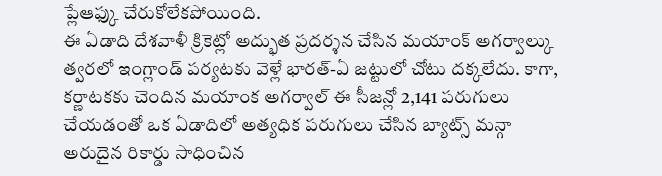ప్లేఆఫ్కు చేరుకోలేకపోయింది.
ఈ ఏడాది దేశవాళీ క్రికెట్లో అద్భుత ప్రదర్శన చేసిన మయాంక్ అగర్వాల్కు త్వరలో ఇంగ్లాండ్ పర్యటకు వెళ్లే భారత్-ఏ జట్టులో చోటు దక్కలేదు. కాగా, కర్ణాటకకు చెందిన మయాంక అగర్వాల్ ఈ సీజన్లో 2,141 పరుగులు చేయడంతో ఒక ఏడాదిలో అత్యధిక పరుగులు చేసిన బ్యాట్స్ మన్గా అరుదైన రికార్డు సాధించిన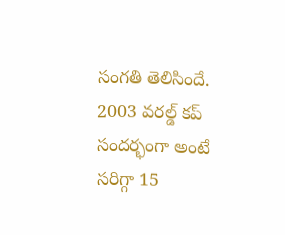సంగతి తెలిసిందే.
2003 వరల్డ్ కప్ సందర్భంగా అంటే సరిగ్గా 15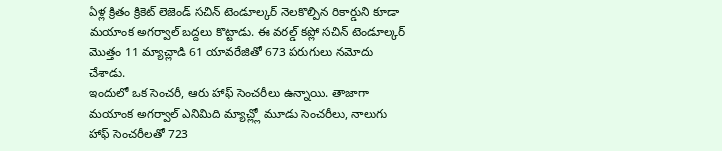ఏళ్ల క్రితం క్రికెట్ లెజెండ్ సచిన్ టెండూల్కర్ నెలకొల్పిన రికార్డుని కూడా మయాంక అగర్వాల్ బద్దలు కొట్టాడు. ఈ వరల్డ్ కప్లో సచిన్ టెండూల్కర్ మొత్తం 11 మ్యాచ్లాడి 61 యావరేజితో 673 పరుగులు నమోదు చేశాడు.
ఇందులో ఒక సెంచరీ, ఆరు హాఫ్ సెంచరీలు ఉన్నాయి. తాజాగా మయాంక అగర్వాల్ ఎనిమిది మ్యాచ్ల్లో మూడు సెంచరీలు, నాలుగు హాఫ్ సెంచరీలతో 723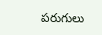పరుగులు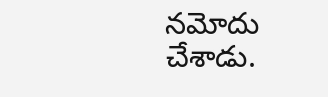నమోదు చేశాడు.